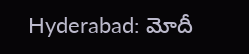Hyderabad: మోదీ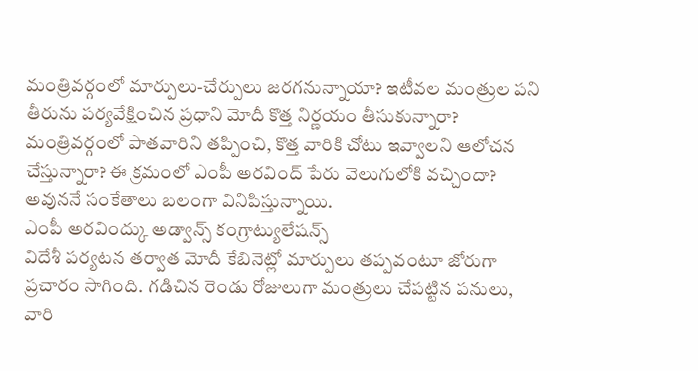మంత్రివర్గంలో మార్పులు-చేర్పులు జరగనున్నాయా? ఇటీవల మంత్రుల పని తీరును పర్యవేక్షించిన ప్రధాని మోదీ కొత్త నిర్ణయం తీసుకున్నారా? మంత్రివర్గంలో పాతవారిని తప్పించి, కొత్త వారికి చోటు ఇవ్వాలని ఆలోచన చేస్తున్నారా? ఈ క్రమంలో ఎంపీ అరవింద్ పేరు వెలుగులోకి వచ్చిందా? అవుననే సంకేతాలు బలంగా వినిపిస్తున్నాయి.
ఎంపీ అరవింద్కు అడ్వాన్స్ కంగ్రాట్యులేషన్స్
విదేశీ పర్యటన తర్వాత మోదీ కేబినెట్లో మార్పులు తప్పవంటూ జోరుగా ప్రచారం సాగింది. గడిచిన రెండు రోజులుగా మంత్రులు చేపట్టిన పనులు, వారి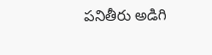పనితీరు అడిగి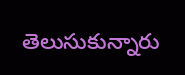తెలుసుకున్నారు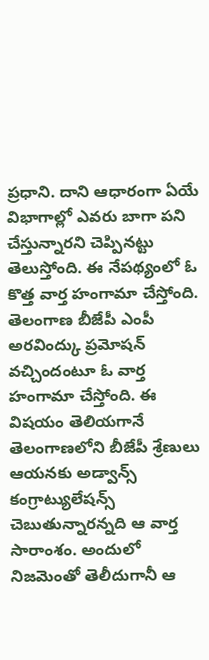ప్రధాని. దాని ఆధారంగా ఏయే విభాగాల్లో ఎవరు బాగా పని చేస్తున్నారని చెప్పినట్టు తెలుస్తోంది. ఈ నేపథ్యంలో ఓ కొత్త వార్త హంగామా చేస్తోంది.
తెలంగాణ బీజేపీ ఎంపీ అరవింద్కు ప్రమోషన్ వచ్చిందంటూ ఓ వార్త హంగామా చేస్తోంది. ఈ విషయం తెలియగానే తెలంగాణలోని బీజేపీ శ్రేణులు ఆయనకు అడ్వాన్స్ కంగ్రాట్యులేషన్స్ చెబుతున్నారన్నది ఆ వార్త సారాంశం. అందులో నిజమెంతో తెలీదుగానీ ఆ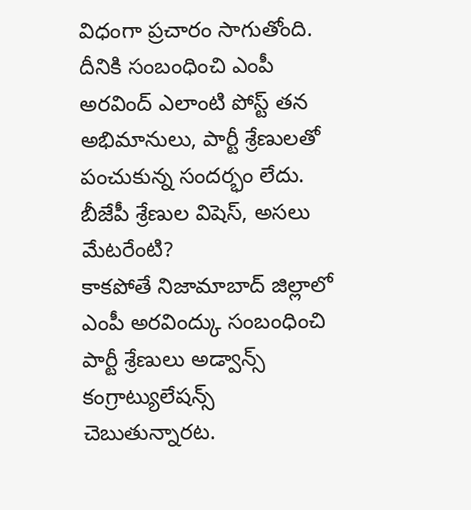విధంగా ప్రచారం సాగుతోంది. దీనికి సంబంధించి ఎంపీ అరవింద్ ఎలాంటి పోస్ట్ తన అభిమానులు, పార్టీ శ్రేణులతో పంచుకున్న సందర్భం లేదు.
బీజేపీ శ్రేణుల విషెస్, అసలు మేటరేంటి?
కాకపోతే నిజామాబాద్ జిల్లాలో ఎంపీ అరవింద్కు సంబంధించి పార్టీ శ్రేణులు అడ్వాన్స్ కంగ్రాట్యులేషన్స్ చెబుతున్నారట.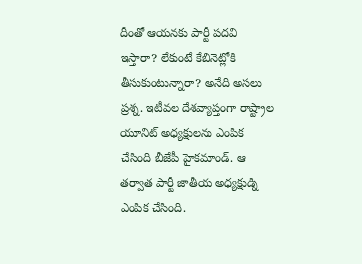దీంతో ఆయనకు పార్టీ పదవి ఇస్తారా? లేకుంటే కేబినెట్లోకి తీసుకుంటున్నారా? అనేది అసలు ప్రశ్న. ఇటీవల దేశవ్యాప్తంగా రాష్ట్రాల యూనిట్ అధ్యక్షులను ఎంపిక చేసింది బీజేపీ హైకమాండ్. ఆ తర్వాత పార్టీ జాతీయ అధ్యక్షుడ్ని ఎంపిక చేసింది.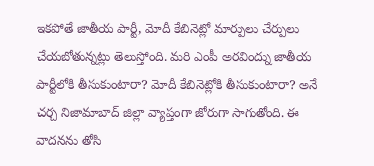ఇకపోతే జాతీయ పార్టీ, మోదీ కేబినెట్లో మార్పులు చేర్పులు చేయబోతున్నట్లు తెలుస్తోంది. మరి ఎంపీ అరవింద్ను జాతీయ పార్టీలోకి తీసుకుంటారా? మోదీ కేబినెట్లోకి తీసుకుంటారా? అనే చర్చ నిజామాబాద్ జిల్లా వ్యాప్తంగా జోరుగా సాగుతోంది. ఈ వాదనను తోసి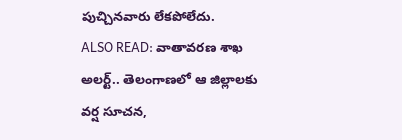పుచ్చినవారు లేకపోలేదు.
ALSO READ: వాతావరణ శాఖ అలర్ట్.. తెలంగాణలో ఆ జిల్లాలకు వర్ష సూచన,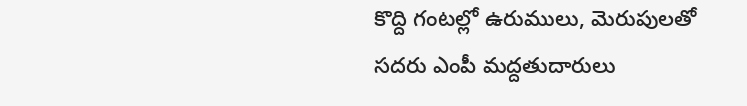కొద్ది గంటల్లో ఉరుములు, మెరుపులతో
సదరు ఎంపీ మద్దతుదారులు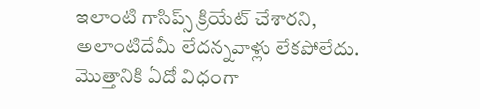ఇలాంటి గాసిప్స్ క్రియేట్ చేశారని, అలాంటిదేమీ లేదన్నవాళ్లు లేకపోలేదు. మొత్తానికి ఏదో విధంగా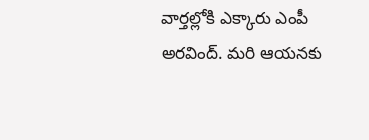వార్తల్లోకి ఎక్కారు ఎంపీ అరవింద్. మరి ఆయనకు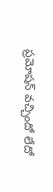ప్రమోషన్ వచ్చిందో లేదో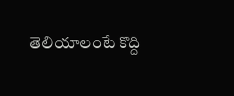తెలియాలంటే కొద్ది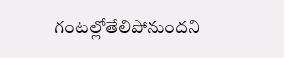గంటల్లోతేలిపోనుందని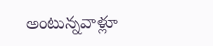అంటున్నవాళ్లూ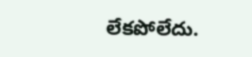లేకపోలేదు.